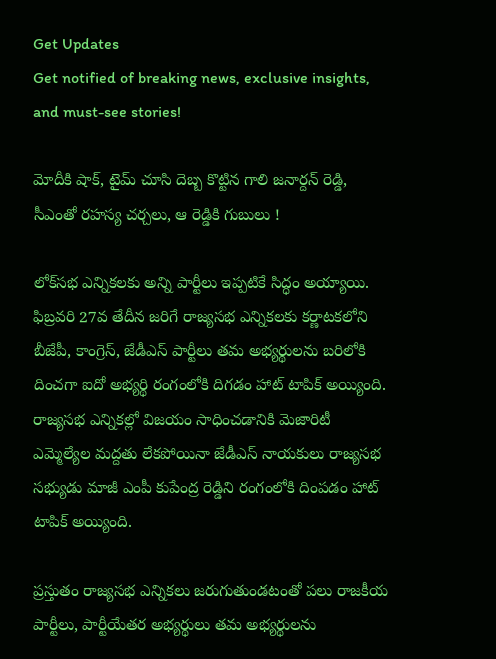Get Updates
Get notified of breaking news, exclusive insights, and must-see stories!

మోదీకి షాక్, టైమ్ చూసి దెబ్బ కొట్టిన గాలి జనార్దన్ రెడ్డి, సీఎంతో రహస్య చర్చలు, ఆ రెడ్డికి గుబులు !

లోక్‌సభ ఎన్నికలకు అన్ని పార్టీలు ఇప్పటికే సిద్ధం అయ్యాయి. ఫిబ్రవరి 27వ తేదీన జరిగే రాజ్యసభ ఎన్నికలకు కర్ణాటకలోని బీజేపీ, కాంగ్రెస్, జేడీఎస్ పార్టీలు తమ అభ్యర్థులను బరిలోకి దించగా ఐదో అభ్యర్థి రంగంలోకి దిగడం హాట్ టాపిక్ అయ్యింది. రాజ్యసభ ఎన్నికల్లో విజయం సాధించడానికి మెజారిటీ ఎమ్మెల్యేల మద్దతు లేకపోయినా జేడీఎస్ నాయకులు రాజ్యసభ సభ్యుడు మాజీ ఎంపీ కుపేంద్ర రెడ్డిని రంగంలోకి దింపడం హాట్ టాపిక్ అయ్యింది.

ప్రస్తుతం రాజ్యసభ ఎన్నికలు జరుగుతుండటంతో పలు రాజకీయ పార్టీలు, పార్టీయేతర అభ్యర్థులు తమ అభ్యర్థులను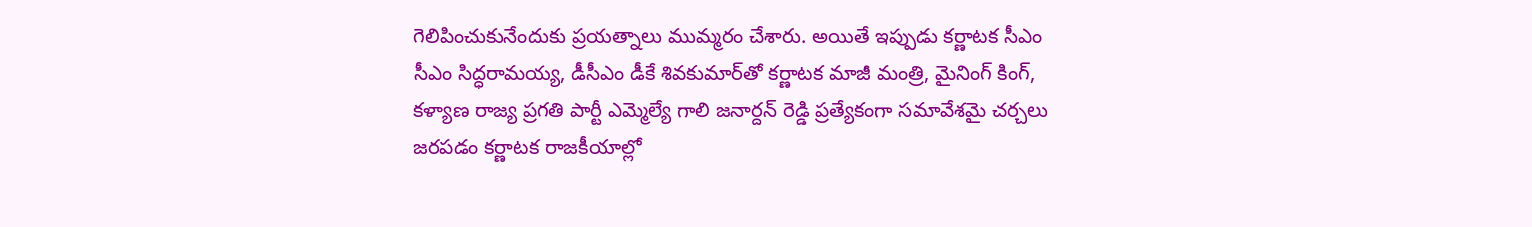గెలిపించుకునేందుకు ప్రయత్నాలు ముమ్మరం చేశారు. అయితే ఇప్పుడు కర్ణాటక సీఎం సీఎం సిద్ధరామయ్య, డీసీఎం డీకే శివకుమార్‌తో కర్ణాటక మాజీ మంత్రి, మైనింగ్ కింగ్, కళ్యాణ రాజ్య ప్రగతి పార్టీ ఎమ్మెల్యే గాలి జనార్దన్ రెడ్డి ప్రత్యేకంగా సమావేశమై చర్చలు జరపడం కర్ణాటక రాజకీయాల్లో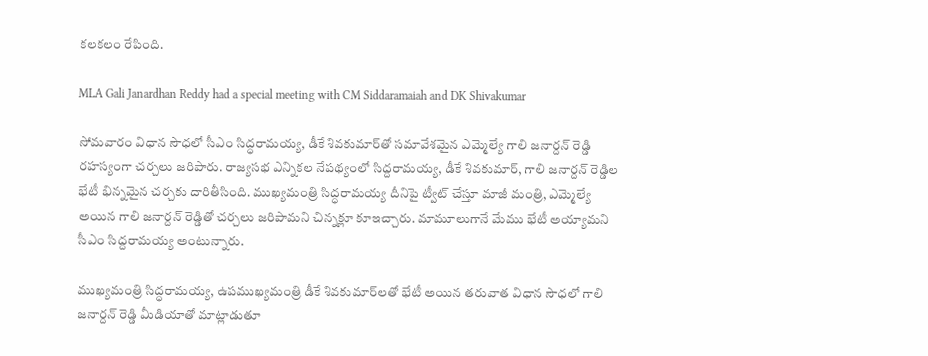కలకలం రేపింది.

MLA Gali Janardhan Reddy had a special meeting with CM Siddaramaiah and DK Shivakumar

సోమవారం విధాన సౌధలో సీఎం సిద్ధరామయ్య, డీకే శివకుమార్‌తో సమావేశమైన ఎమ్మెల్యే గాలి జనార్దన్ రెడ్డి రహస్యంగా చర్చలు జరిపారు. రాజ్యసభ ఎన్నికల నేపథ్యంలో సిద్దరామయ్య, డీకే శివకుమార్, గాలి జనార్దన్ రెడ్డిల భేటీ భిన్నమైన చర్చకు దారితీసింది. ముఖ్యమంత్రి సిద్ధరామయ్య దీనిపై ట్వీట్ చేస్తూ మాజీ మంత్రి, ఎమ్మెల్యే అయిన గాలి జనార్దన్ రెడ్డితో చర్చలు జరిపామని చిన్నక్లూ కూఇచ్చారు. మామూలుగానే మేము భేటీ అయ్యామని సీఎం సిద్దరామయ్య అంటున్నారు.

ముఖ్యమంత్రి సిద్ధరామయ్య, ఉపముఖ్యమంత్రి డీకే శివకుమార్‌లతో భేటీ అయిన తరువాత విధాన సౌధలో గాలి జనార్దన్ రెడ్డి మీడియాతో మాట్లాడుతూ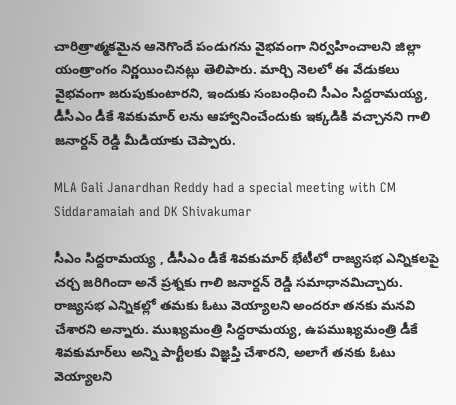చారిత్రాత్మకమైన ఆనెగొందే పండుగను వైభవంగా నిర్వహించాలని జిల్లా యంత్రాంగం నిర్ణయించినట్లు తెలిపారు. మార్చి నెలలో ఈ వేడుకలు వైభవంగా జరుపుకుంటారని, ఇందుకు సంబంధించి సీఎం సిద్దరామయ్య, డీసీఎం డీకే శివకుమార్ లను ఆహ్వానించేందుకు ఇక్కడికి వచ్చానని గాలి జనార్దన్ రెడ్డి మీడియాకు చెప్పారు.

MLA Gali Janardhan Reddy had a special meeting with CM Siddaramaiah and DK Shivakumar

సీఎం సిద్దరామయ్య , డీసీఎం డీకే శివకుమార్ భేటీలో రాజ్యసభ ఎన్నికలపై చర్చ జరిగిందా అనే ప్రశ్నకు గాలి జనార్దన్ రెడ్డి సమాధానమిచ్చారు. రాజ్యసభ ఎన్నికల్లో తమకు ఓటు వెయ్యాలని అందరూ తనకు మనవి చేశారని అన్నారు. ముఖ్యమంత్రి సిద్ధరామయ్య, ఉపముఖ్యమంత్రి డీకే శివకుమార్‌లు అన్ని పార్టీలకు విజ్ఞప్తి చేశారని, అలాగే తనకు ఓటు వెయ్యాలని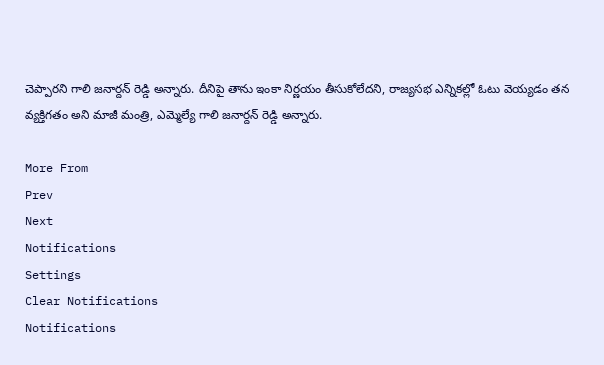చెప్పారని గాలి జనార్దన్ రెడ్డి అన్నారు. దీనిపై తాను ఇంకా నిర్ణయం తీసుకోలేదని, రాజ్యసభ ఎన్నికల్లో ఓటు వెయ్యడం తన వ్యక్తిగతం అని మాజీ మంత్రి, ఎమ్మెల్యే గాలి జనార్దన్ రెడ్డి అన్నారు.

More From
Prev
Next
Notifications
Settings
Clear Notifications
Notifications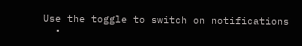Use the toggle to switch on notifications
  •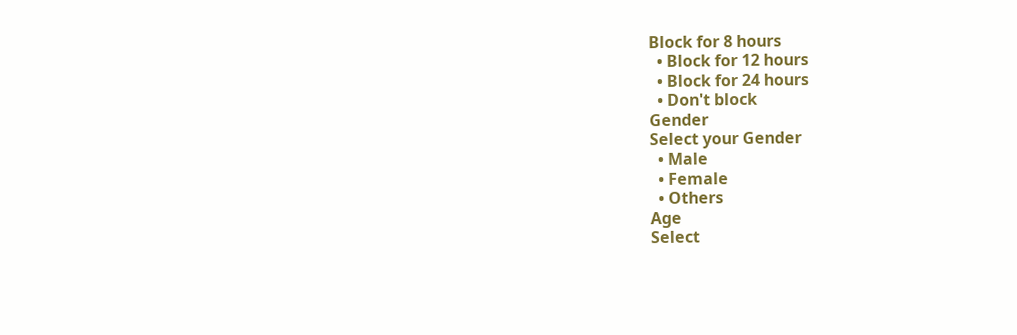Block for 8 hours
  • Block for 12 hours
  • Block for 24 hours
  • Don't block
Gender
Select your Gender
  • Male
  • Female
  • Others
Age
Select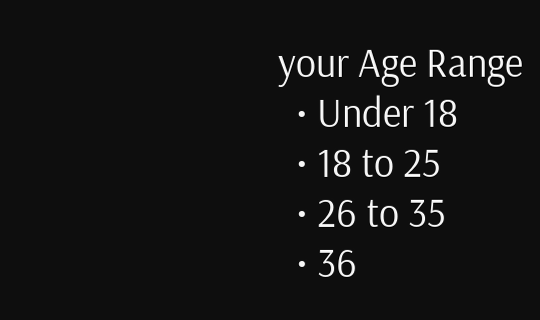your Age Range
  • Under 18
  • 18 to 25
  • 26 to 35
  • 36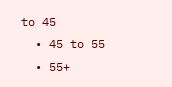to 45
  • 45 to 55
  • 55+